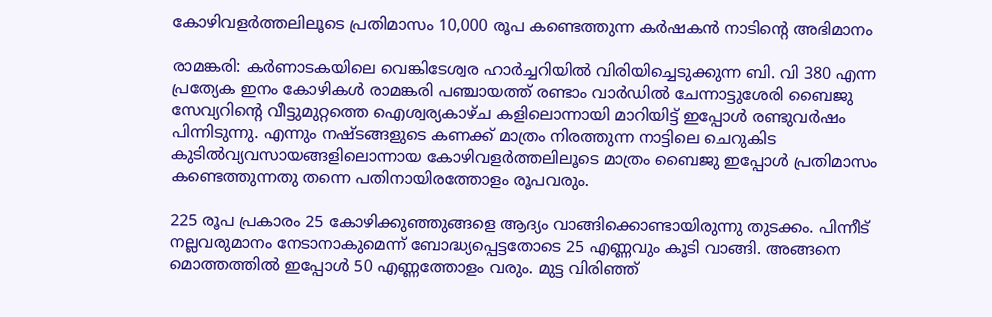കോഴിവളർത്തലിലൂടെ പ്രതിമാസം 10,000 രൂപ കണ്ടെത്തുന്ന കർഷകൻ നാടിന്‍റെ അഭിമാനം

രാമങ്കരി: കർണാടകയിലെ വെങ്കിടേശ്വര ഹാർച്ചറിയിൽ വിരിയിച്ചെടുക്കുന്ന ബി. വി 380 എന്ന പ്രത്യേക ഇനം കോഴികൾ രാമങ്കരി പഞ്ചായത്ത് രണ്ടാം വാർഡിൽ ചേന്നാട്ടുശേരി ബൈജു സേവ്യറിന്‍റെ വീട്ടുമുറ്റത്തെ ഐശ്വര്യകാഴ്ച കളിലൊന്നായി മാറിയിട്ട് ഇപ്പോൾ രണ്ടുവർഷം പിന്നിടുന്നു. എന്നും നഷ്ടങ്ങളുടെ കണക്ക് മാത്രം നിരത്തുന്ന നാട്ടിലെ ചെറുകിട കുടിൽവ്യവസായങ്ങളിലൊന്നായ കോഴിവളർത്തലിലൂടെ മാത്രം ബൈജു ഇപ്പോൾ പ്രതിമാസം കണ്ടെത്തുന്നതു തന്നെ പതിനായിരത്തോളം രൂപവരും.

225 രൂപ പ്രകാരം 25 കോഴിക്കുഞ്ഞുങ്ങളെ ആദ്യം വാങ്ങിക്കൊണ്ടായിരുന്നു തുടക്കം. പിന്നീട് നല്ലവരുമാനം നേടാനാകുമെന്ന് ബോദ്ധ്യപ്പെട്ടതോടെ 25 എണ്ണവും കൂടി വാങ്ങി. അങ്ങനെ മൊത്തത്തിൽ ഇപ്പോൾ 50 എണ്ണത്തോളം വരും. മുട്ട വിരിഞ്ഞ്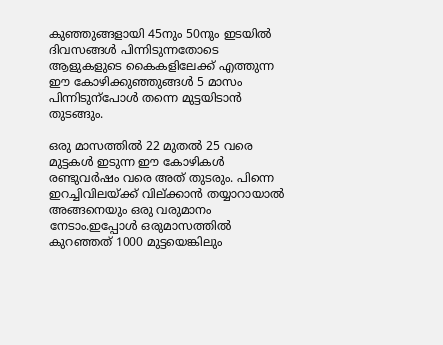കുഞ്ഞുങ്ങളായി 45നും 50നും ഇടയിൽ ദിവസങ്ങൾ പിന്നിടുന്നതോടെ ആളുകളുടെ കൈകളിലേക്ക് എത്തുന്ന ഈ കോഴിക്കുഞ്ഞുങ്ങൾ 5 മാസം പിന്നിടുന്പോൾ തന്നെ മുട്ടയിടാൻ തുടങ്ങും.

ഒരു മാസത്തിൽ 22 മുതൽ 25 വരെ മുട്ടകൾ ഇടുന്ന ഈ കോഴികൾ രണ്ടുവർഷം വരെ അത് തുടരും. പിന്നെ ഇറച്ചിവിലയ്ക്ക് വില്ക്കാൻ തയ്യാറായാൽ അങ്ങനെയും ഒരു വരുമാനം നേടാം.ഇപ്പോൾ ഒരുമാസത്തിൽ കുറഞ്ഞത് 1000 മുട്ടയെങ്കിലും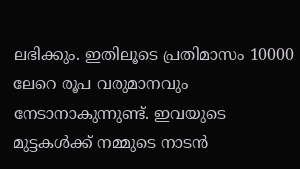ലഭിക്കും. ഇതിലൂടെ പ്രതിമാസം 10000 ലേറെ രൂപ വരുമാനവും നേടാനാകുന്നുണ്ട്. ഇവയുടെ മുട്ടകൾക്ക് നമ്മുടെ നാടൻ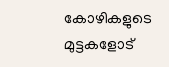കോഴികളുടെ മുട്ടകളോട്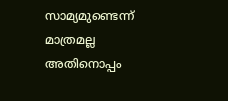സാമ്യമുണ്ടെന്ന് മാത്രമല്ല അതിനൊപ്പം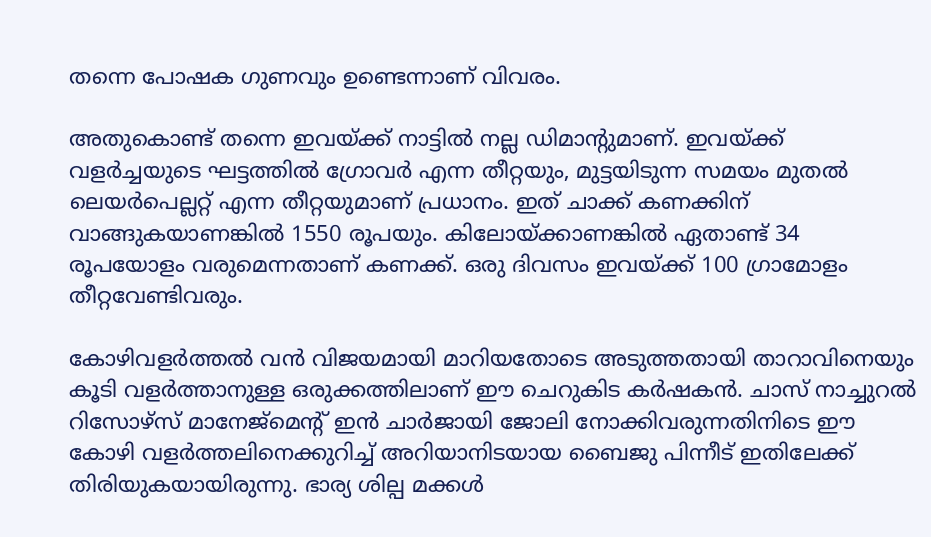തന്നെ പോഷക ഗുണവും ഉണ്ടെന്നാണ് വിവരം.

അതുകൊണ്ട് തന്നെ ഇവയ്ക്ക് നാട്ടിൽ നല്ല ഡിമാന്‍റുമാണ്. ഇവയ്ക്ക് വളർച്ചയുടെ ഘട്ടത്തിൽ ഗ്രോവർ എന്ന തീറ്റയും, മുട്ടയിടുന്ന സമയം മുതൽ ലെയർപെല്ലറ്റ് എന്ന തീറ്റയുമാണ് പ്രധാനം. ഇത് ചാക്ക് കണക്കിന് വാങ്ങുകയാണങ്കിൽ 1550 രൂപയും. കിലോയ്ക്കാണങ്കിൽ ഏതാണ്ട് 34 രൂപയോളം വരുമെന്നതാണ് കണക്ക്. ഒരു ദിവസം ഇവയ്ക്ക് 100 ഗ്രാമോളം തീറ്റവേണ്ടിവരും.

കോഴിവളർത്തൽ വൻ വിജയമായി മാറിയതോടെ അടുത്തതായി താറാവിനെയും കൂടി വളർത്താനുള്ള ഒരുക്കത്തിലാണ് ഈ ചെറുകിട കർഷകൻ. ചാസ് നാച്ചുറൽ റിസോഴ്സ് മാനേജ്മെന്‍റ് ഇൻ ചാർജായി ജോലി നോക്കിവരുന്നതിനിടെ ഈ കോഴി വളർത്തലിനെക്കുറിച്ച് അറിയാനിടയായ ബൈജു പിന്നീട് ഇതിലേക്ക് തിരിയുകയായിരുന്നു. ഭാര്യ ശില്പ മക്കൾ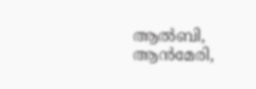ആൽബി, ആൻമേരി,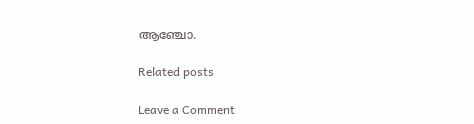ആഞ്ചോ.

Related posts

Leave a Comment